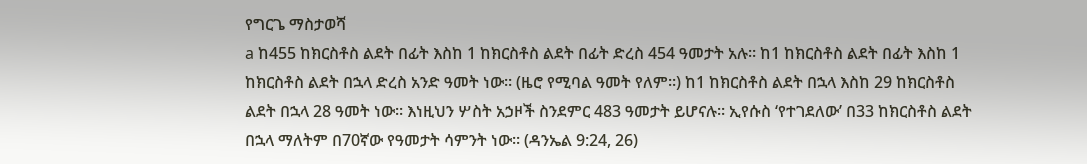የግርጌ ማስታወሻ
a ከ455 ከክርስቶስ ልደት በፊት እስከ 1 ከክርስቶስ ልደት በፊት ድረስ 454 ዓመታት አሉ። ከ1 ከክርስቶስ ልደት በፊት እስከ 1 ከክርስቶስ ልደት በኋላ ድረስ አንድ ዓመት ነው። (ዜሮ የሚባል ዓመት የለም።) ከ1 ከክርስቶስ ልደት በኋላ እስከ 29 ከክርስቶስ ልደት በኋላ 28 ዓመት ነው። እነዚህን ሦስት አኃዞች ስንደምር 483 ዓመታት ይሆናሉ። ኢየሱስ ‘የተገደለው’ በ33 ከክርስቶስ ልደት በኋላ ማለትም በ70ኛው የዓመታት ሳምንት ነው። (ዳንኤል 9:24, 26)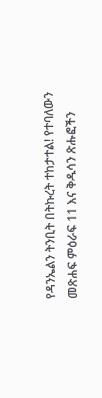የዳንኤልን ትንቢት በትኩረት ተከታተል! የተባለውን መጽሐፍ ምዕራፍ 11 እና ቅዱሳን ጽሑፎችን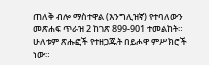ጠለቅ ብሎ ማስተዋል (እንግሊዝኛ) የተባለውን መጽሐፍ ጥራዝ 2 ከገጽ 899-901 ተመልከት። ሁለቱም ጽሑፎች የተዘጋጁት በይሖዋ ምሥክሮች ነው።